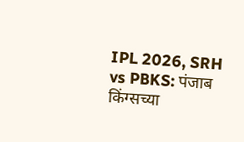IPL 2026, SRH vs PBKS: पंजाब किंग्सच्या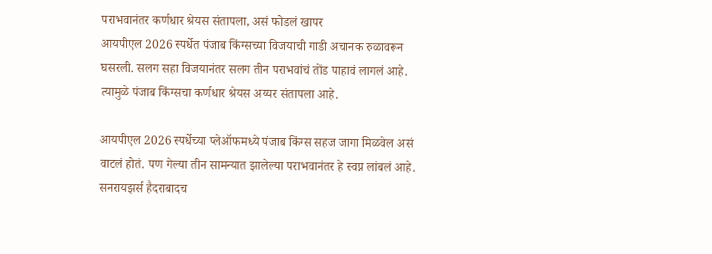पराभवानंतर कर्णधार श्रेयस संतापला, असं फोडलं खापर
आयपीएल 2026 स्पर्धेत पंजाब किंग्सच्या विजयाची गाडी अचानक रुळावरून घसरली. सलग सहा विजयानंतर सलग तीन पराभवांचं तोंड पाहावं लागलं आहे. त्यामुळे पंजाब किंग्सचा कर्णधार श्रेयस अय्यर संतापला आहे.

आयपीएल 2026 स्पर्धेच्या प्लेऑफमध्ये पंजाब किंग्स सहज जागा मिळवेल असं वाटलं होतं. पण गेल्या तीन सामन्यात झालेल्या पराभवानंतर हे स्वप्न लांबलं आहे. सनरायझर्स हैदराबादच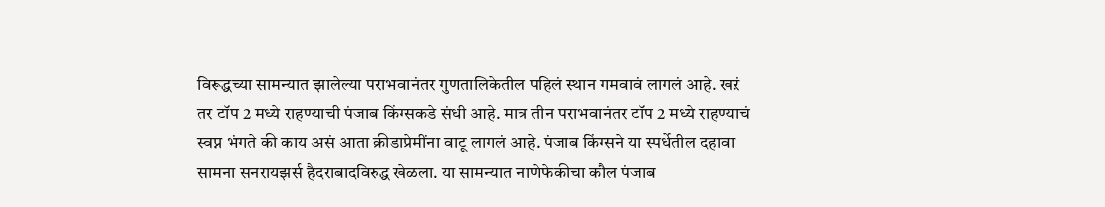विरूद्धच्या सामन्यात झालेल्या पराभवानंतर गुणतालिकेतील पहिलं स्थान गमवावं लागलं आहे. खऱं तर टॉप 2 मध्ये राहण्याची पंजाब किंग्सकडे संधी आहे. मात्र तीन पराभवानंतर टॉप 2 मध्ये राहण्याचं स्वप्न भंगते की काय असं आता क्रीडाप्रेमींना वाटू लागलं आहे. पंजाब किंग्सने या स्पर्धेतील दहावा सामना सनरायझर्स हैदराबादविरुद्ध खेळला. या सामन्यात नाणेफेकीचा कौल पंजाब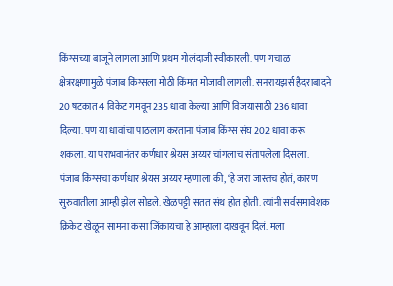किंग्सच्या बाजूने लागला आणि प्रथम गोलंदाजी स्वीकारली. पण गचाळ क्षेत्ररक्षणामुळे पंजाब किंग्सला मोठी किंमत मोजावी लागली. सनरायझर्स हैदराबादने 20 षटकात 4 विकेट गमवून 235 धावा केल्या आणि विजयासाठी 236 धावा दिल्या. पण या धावांचा पाठलाग करताना पंजाब किंग्स संघ 202 धावा करू शकला. या पराभवानंतर कर्णधार श्रेयस अय्यर चांगलाच संतापलेला दिसला.
पंजाब किंग्सचा कर्णधार श्रेयस अय्यर म्हणाला की, ‘हे जरा जास्तच होतं, कारण सुरुवातीला आम्ही झेल सोडले. खेळपट्टी सतत संथ होत होती. त्यांनी सर्वसमावेशक क्रिकेट खेळून सामना कसा जिंकायचा हे आम्हाला दाखवून दिलं. मला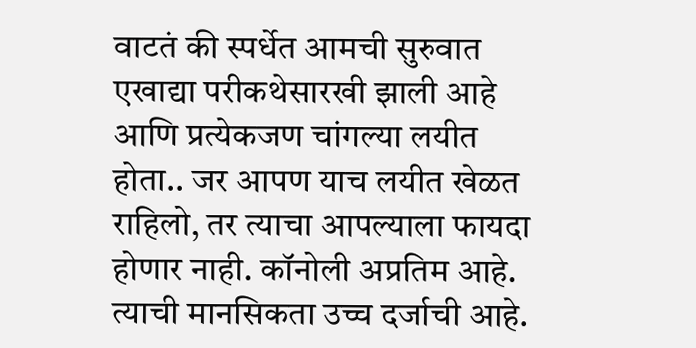वाटतं की स्पर्धेत आमची सुरुवात एखाद्या परीकथेसारखी झाली आहे आणि प्रत्येकजण चांगल्या लयीत होता.. जर आपण याच लयीत खेळत राहिलो, तर त्याचा आपल्याला फायदा होणार नाही. कॉनोली अप्रतिम आहे. त्याची मानसिकता उच्च दर्जाची आहे.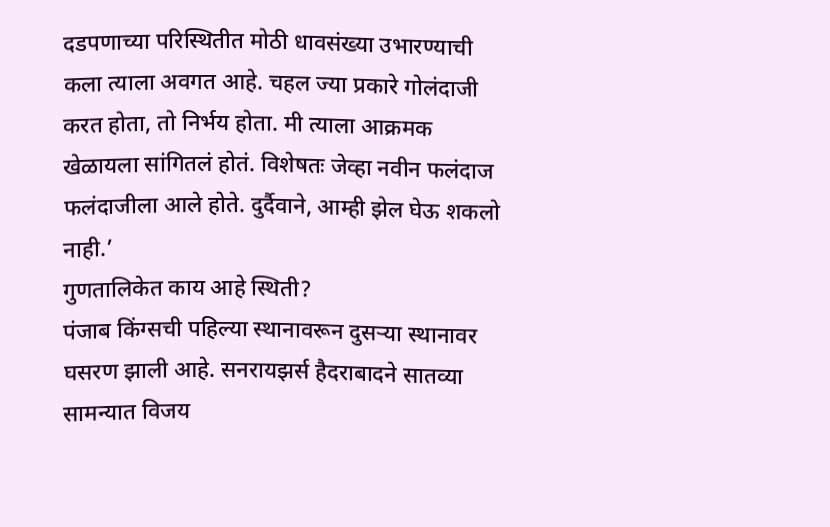दडपणाच्या परिस्थितीत मोठी धावसंख्या उभारण्याची कला त्याला अवगत आहे. चहल ज्या प्रकारे गोलंदाजी करत होता, तो निर्भय होता. मी त्याला आक्रमक खेळायला सांगितलं होतं. विशेषतः जेव्हा नवीन फलंदाज फलंदाजीला आले होते. दुर्दैवाने, आम्ही झेल घेऊ शकलो नाही.’
गुणतालिकेत काय आहे स्थिती?
पंजाब किंग्सची पहिल्या स्थानावरून दुसऱ्या स्थानावर घसरण झाली आहे. सनरायझर्स हैदराबादने सातव्या सामन्यात विजय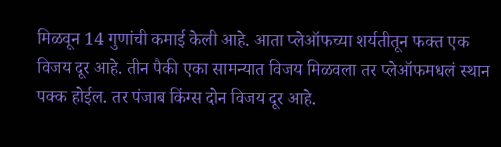मिळवून 14 गुणांची कमाई केली आहे. आता प्लेऑफच्या शर्यतीतून फक्त एक विजय दूर आहे. तीन पैकी एका सामन्यात विजय मिळवला तर प्लेऑफमधलं स्थान पक्क होईल. तर पंजाब किंग्स दोन विजय दूर आहे.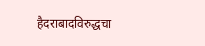हैदराबादविरुद्धचा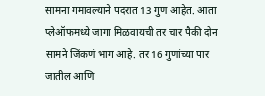सामना गमावल्याने पदरात 13 गुण आहेत. आता प्लेऑफमध्ये जागा मिळवायची तर चार पैकी दोन सामने जिंकणं भाग आहे. तर 16 गुणांच्या पार जातील आणि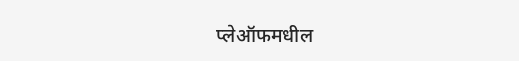प्लेऑफमधील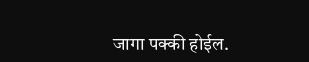जागा पक्की होईल.